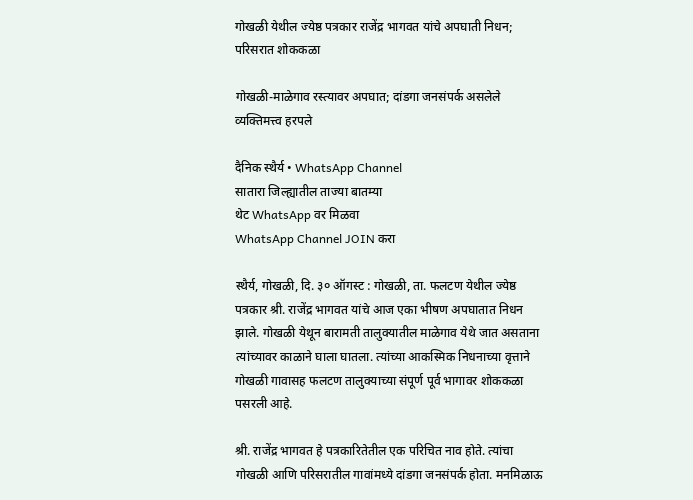गोखळी येथील ज्येष्ठ पत्रकार राजेंद्र भागवत यांचे अपघाती निधन; परिसरात शोककळा

गोखळी-माळेगाव रस्त्यावर अपघात; दांडगा जनसंपर्क असलेले व्यक्तिमत्त्व हरपले

दैनिक स्थैर्य • WhatsApp Channel
सातारा जिल्ह्यातील ताज्या बातम्या
थेट WhatsApp वर मिळवा
WhatsApp Channel JOIN करा

स्थैर्य, गोखळी, दि. ३० ऑगस्ट : गोखळी, ता. फलटण येथील ज्येष्ठ पत्रकार श्री. राजेंद्र भागवत यांचे आज एका भीषण अपघातात निधन झाले. गोखळी येथून बारामती तालुक्यातील माळेगाव येथे जात असताना त्यांच्यावर काळाने घाला घातला. त्यांच्या आकस्मिक निधनाच्या वृत्ताने गोखळी गावासह फलटण तालुक्याच्या संपूर्ण पूर्व भागावर शोककळा पसरली आहे.

श्री. राजेंद्र भागवत हे पत्रकारितेतील एक परिचित नाव होते. त्यांचा गोखळी आणि परिसरातील गावांमध्ये दांडगा जनसंपर्क होता. मनमिळाऊ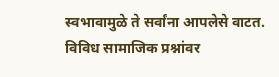स्वभावामुळे ते सर्वांना आपलेसे वाटत. विविध सामाजिक प्रश्नांवर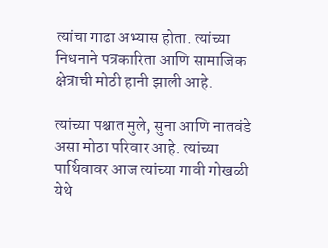त्यांचा गाढा अभ्यास होता. त्यांच्या निधनाने पत्रकारिता आणि सामाजिक क्षेत्राची मोठी हानी झाली आहे.

त्यांच्या पश्चात मुले, सुना आणि नातवंडे असा मोठा परिवार आहे. त्यांच्या पार्थिवावर आज त्यांच्या गावी गोखळी येथे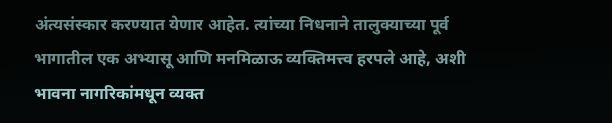अंत्यसंस्कार करण्यात येणार आहेत. त्यांच्या निधनाने तालुक्याच्या पूर्व भागातील एक अभ्यासू आणि मनमिळाऊ व्यक्तिमत्त्व हरपले आहे, अशी भावना नागरिकांमधून व्यक्त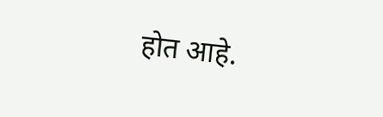होत आहे.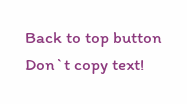Back to top button
Don`t copy text!